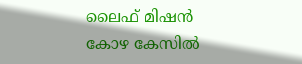ലൈഫ് മിഷൻ കോഴ കേസിൽ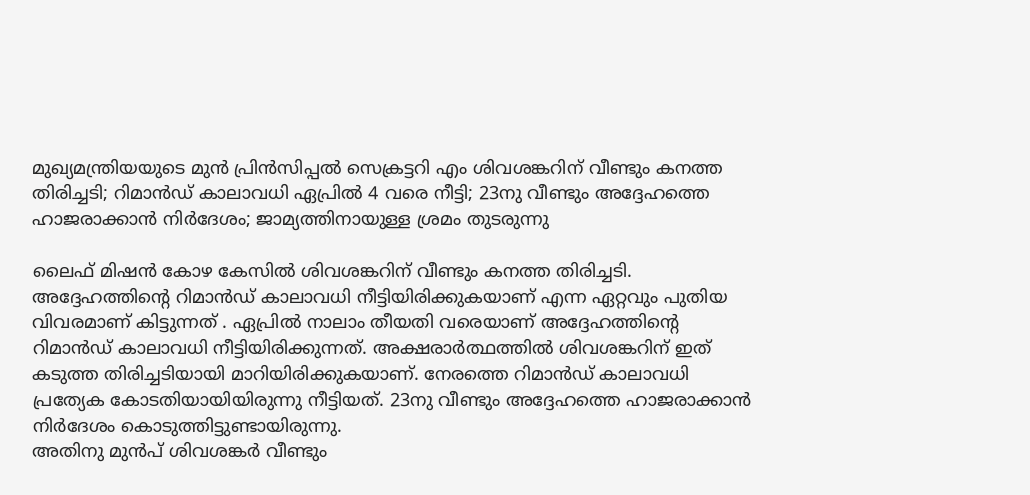മുഖ്യമന്ത്രിയയുടെ മുൻ പ്രിൻസിപ്പൽ സെക്രട്ടറി എം ശിവശങ്കറിന് വീണ്ടും കനത്ത തിരിച്ചടി; റിമാൻഡ് കാലാവധി ഏപ്രിൽ 4 വരെ നീട്ടി; 23നു വീണ്ടും അദ്ദേഹത്തെ ഹാജരാക്കാൻ നിർദേശം; ജാമ്യത്തിനായുള്ള ശ്രമം തുടരുന്നു

ലൈഫ് മിഷൻ കോഴ കേസിൽ ശിവശങ്കറിന് വീണ്ടും കനത്ത തിരിച്ചടി. അദ്ദേഹത്തിന്റെ റിമാൻഡ് കാലാവധി നീട്ടിയിരിക്കുകയാണ് എന്ന ഏറ്റവും പുതിയ വിവരമാണ് കിട്ടുന്നത് . ഏപ്രിൽ നാലാം തീയതി വരെയാണ് അദ്ദേഹത്തിന്റെ റിമാൻഡ് കാലാവധി നീട്ടിയിരിക്കുന്നത്. അക്ഷരാർത്ഥത്തിൽ ശിവശങ്കറിന് ഇത് കടുത്ത തിരിച്ചടിയായി മാറിയിരിക്കുകയാണ്. നേരത്തെ റിമാൻഡ് കാലാവധി പ്രത്യേക കോടതിയായിയിരുന്നു നീട്ടിയത്. 23നു വീണ്ടും അദ്ദേഹത്തെ ഹാജരാക്കാൻ നിർദേശം കൊടുത്തിട്ടുണ്ടായിരുന്നു.
അതിനു മുൻപ് ശിവശങ്കർ വീണ്ടും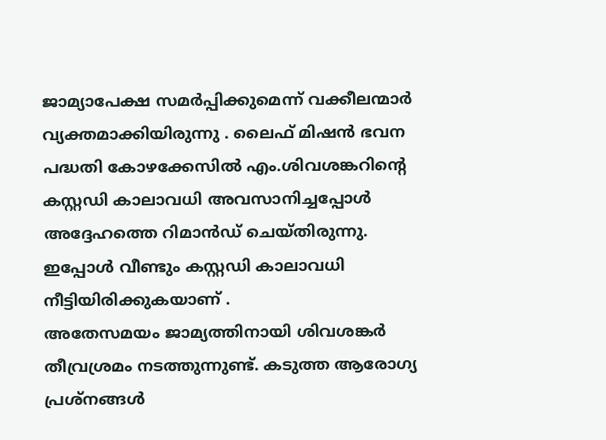ജാമ്യാപേക്ഷ സമർപ്പിക്കുമെന്ന് വക്കീലന്മാർ വ്യക്തമാക്കിയിരുന്നു . ലൈഫ് മിഷൻ ഭവന പദ്ധതി കോഴക്കേസിൽ എം.ശിവശങ്കറിന്റെ കസ്റ്റഡി കാലാവധി അവസാനിച്ചപ്പോൾ അദ്ദേഹത്തെ റിമാൻഡ് ചെയ്തിരുന്നു. ഇപ്പോൾ വീണ്ടും കസ്റ്റഡി കാലാവധി നീട്ടിയിരിക്കുകയാണ് .
അതേസമയം ജാമ്യത്തിനായി ശിവശങ്കർ തീവ്രശ്രമം നടത്തുന്നുണ്ട്. കടുത്ത ആരോഗ്യ പ്രശ്നങ്ങൾ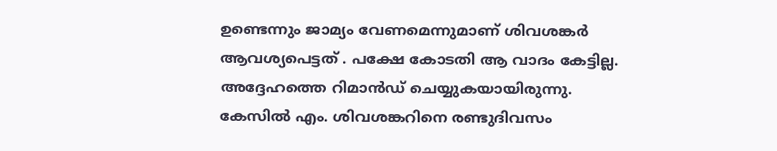ഉണ്ടെന്നും ജാമ്യം വേണമെന്നുമാണ് ശിവശങ്കർ ആവശ്യപെട്ടത് . പക്ഷേ കോടതി ആ വാദം കേട്ടില്ല. അദ്ദേഹത്തെ റിമാൻഡ് ചെയ്യുകയായിരുന്നു. കേസിൽ എം. ശിവശങ്കറിനെ രണ്ടുദിവസം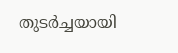തുടർച്ചയായി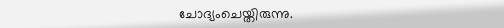ചോദ്യംചെയ്തിരുന്നു.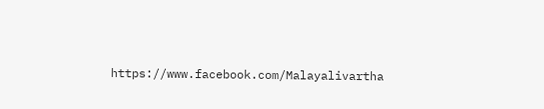https://www.facebook.com/Malayalivartha